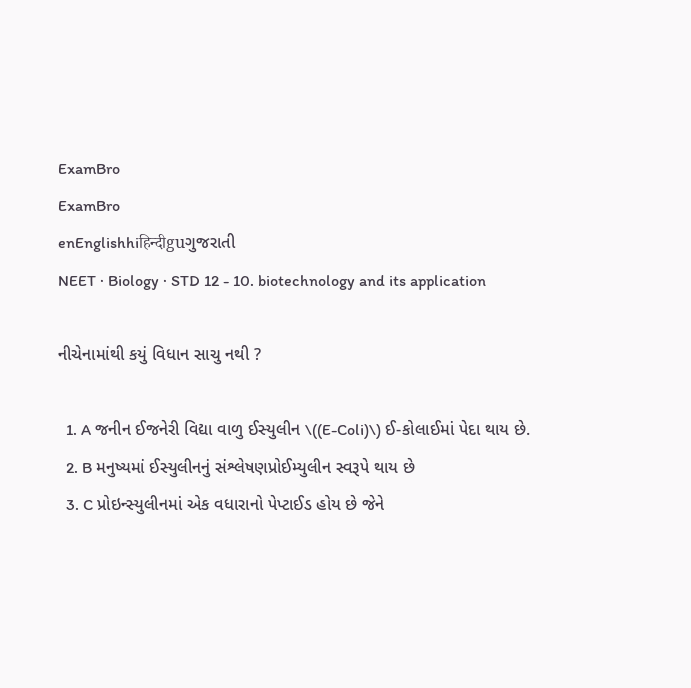ExamBro
ExamBro
enEnglishhiहिन्दीguગુજરાતી
NEET · Biology · STD 12 - 10. biotechnology and its application

નીચેનામાંથી કયું વિધાન સાચુ નથી ?

  1. A જનીન ઈજનેરી વિદ્યા વાળુ ઈસ્યુલીન \((E-Coli)\) ઈ-કોલાઈમાં પેદા થાય છે.
  2. B મનુષ્યમાં ઈસ્યુલીનનું સંશ્લેષણપ્રોઈમ્યુલીન સ્વરૂપે થાય છે
  3. C પ્રોઇન્સ્યુલીનમાં એક વધારાનો પેપ્ટાઈડ હોય છે જેને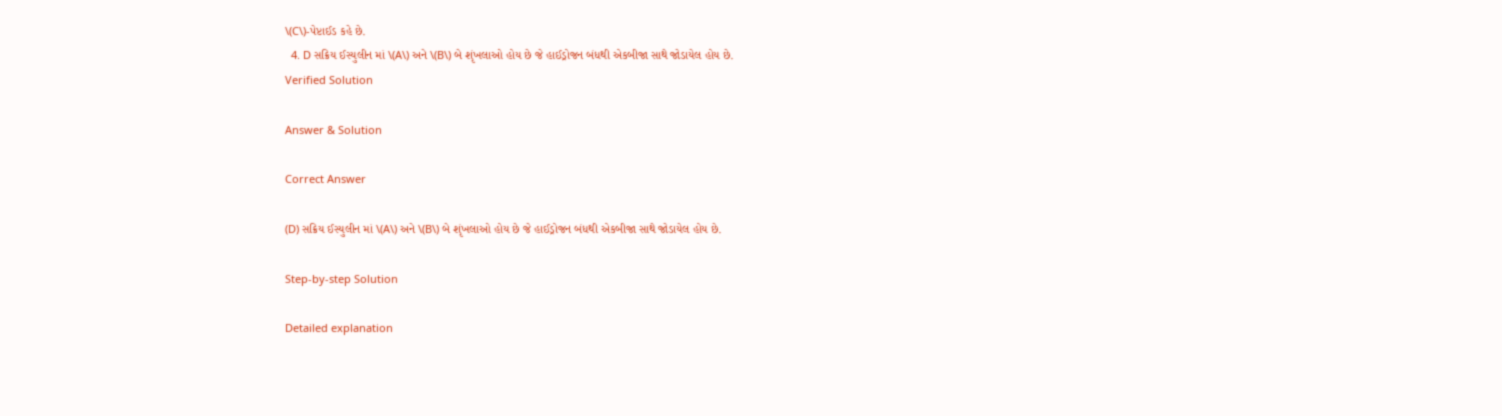\(C\)-પેપ્ટાઈડ કહે છે.
  4. D સક્રિય ઈસ્યુલીન માં \(A\) અને \(B\) બે શૃંખલાઓ હોય છે જે હાઈડ્રોજન બંધથી એકબીજા સાથે જોડાયેલ હોય છે.
Verified Solution

Answer & Solution

Correct Answer

(D) સક્રિય ઈસ્યુલીન માં \(A\) અને \(B\) બે શૃંખલાઓ હોય છે જે હાઈડ્રોજન બંધથી એકબીજા સાથે જોડાયેલ હોય છે.

Step-by-step Solution

Detailed explanation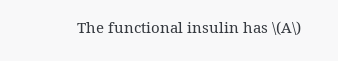The functional insulin has \(A\)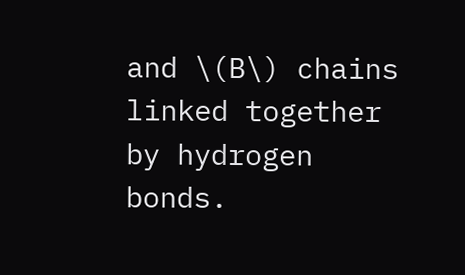and \(B\) chains linked together by hydrogen bonds.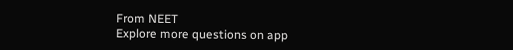From NEET
Explore more questions on app